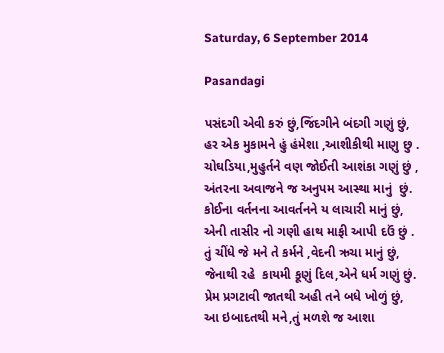Saturday, 6 September 2014

Pasandagi

પસંદગી એવી કરું છું,જિંદગીને બંદગી ગણું છું,
હર એક મુકામને હું હંમેશા ,આશીકીથી માણુ છુ .
ચોઘડિયા,મુહુર્તને વણ જોઈતી આશંકા ગણું છું ,
અંતરના અવાજને જ અનુપમ આસ્થા માનું  છું.
કોઈના વર્તનના આવર્તનને ય લાચારી માનું છું,
એની તાસીર નો ગણી હાથ માફી આપી દઉં છું .
તું ચીંધે જે મને તે કર્મને ,વેદની ઋચા માનું છું,
જેનાથી રહે  કાયમી કૂણું દિલ,એને ધર્મ ગણું છું.
પ્રેમ પ્રગટાવી જાતથી અહી તને બધે ખોળું છું,
આ ઇબાદતથી મને,તું મળશે જ આશા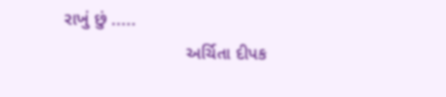રાખું છું .....
                        અર્ચિતા દીપક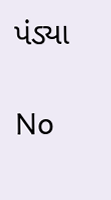પંડ્યા

No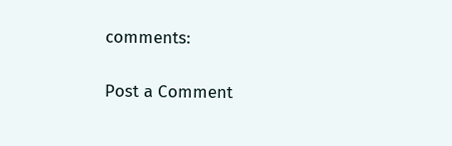comments:

Post a Comment